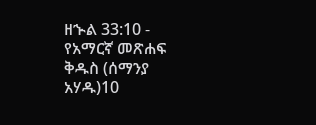ዘኍል 33:10 - የአማርኛ መጽሐፍ ቅዱስ (ሰማንያ አሃዱ)10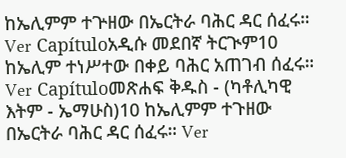ከኤሊምም ተጕዘው በኤርትራ ባሕር ዳር ሰፈሩ። Ver Capítuloአዲሱ መደበኛ ትርጒም10 ከኤሊም ተነሥተው በቀይ ባሕር አጠገብ ሰፈሩ። Ver Capítuloመጽሐፍ ቅዱስ - (ካቶሊካዊ እትም - ኤማሁስ)10 ከኤሊምም ተጉዘው በኤርትራ ባሕር ዳር ሰፈሩ። Ver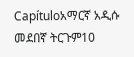Capítuloአማርኛ አዲሱ መደበኛ ትርጉም10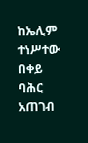ከኤሊም ተነሥተው በቀይ ባሕር አጠገብ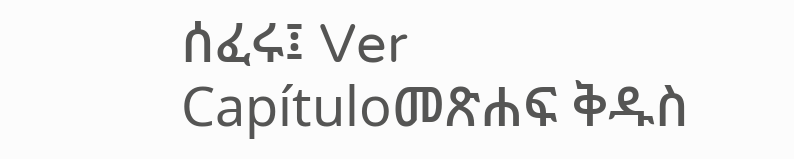ሰፈሩ፤ Ver Capítuloመጽሐፍ ቅዱስ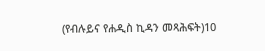(የብሉይና የሐዲስ ኪዳን መጻሕፍት)10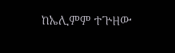ከኤሊምም ተጕዘው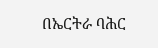በኤርትራ ባሕር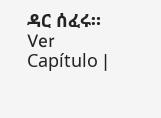ዳር ሰፈሩ። Ver Capítulo |